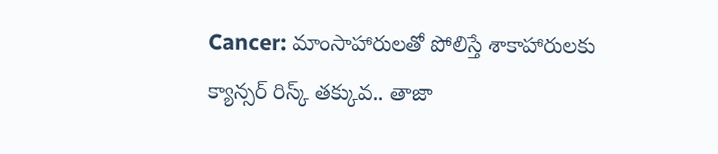Cancer: మాంసాహారులతో పోలిస్తే శాకాహారులకు క్యాన్సర్ రిస్క్ తక్కువ.. తాజా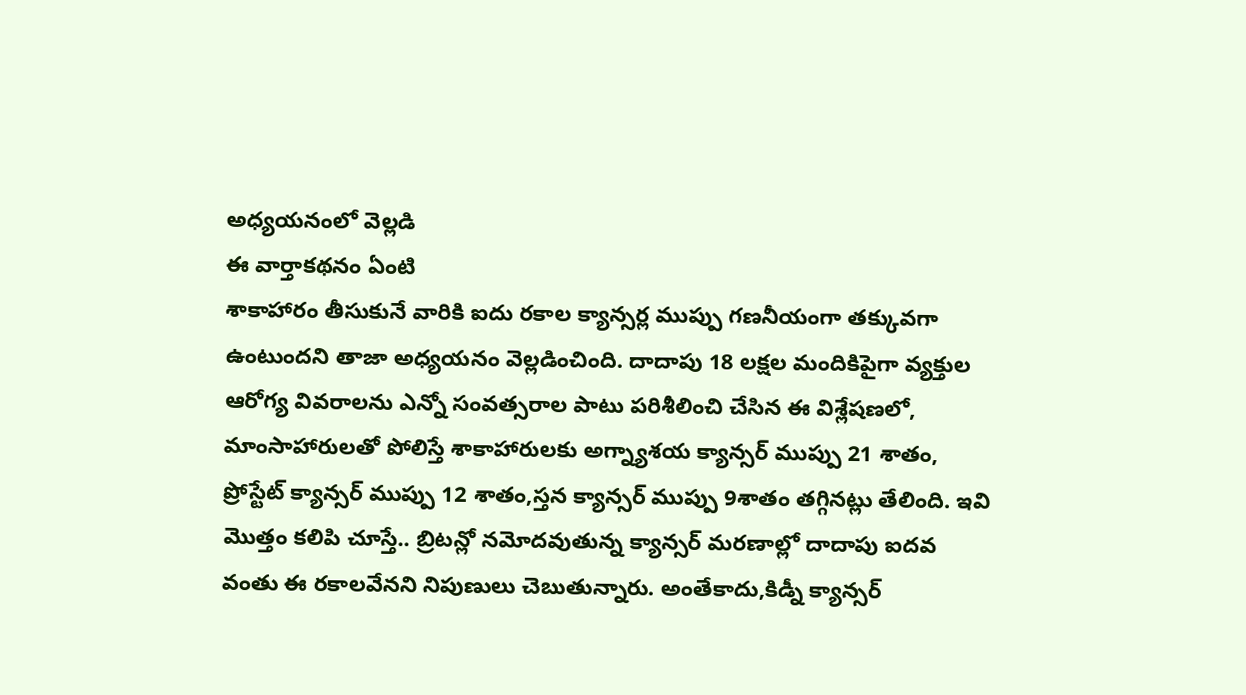అధ్యయనంలో వెల్లడి
ఈ వార్తాకథనం ఏంటి
శాకాహారం తీసుకునే వారికి ఐదు రకాల క్యాన్సర్ల ముప్పు గణనీయంగా తక్కువగా ఉంటుందని తాజా అధ్యయనం వెల్లడించింది. దాదాపు 18 లక్షల మందికిపైగా వ్యక్తుల ఆరోగ్య వివరాలను ఎన్నో సంవత్సరాల పాటు పరిశీలించి చేసిన ఈ విశ్లేషణలో, మాంసాహారులతో పోలిస్తే శాకాహారులకు అగ్న్యాశయ క్యాన్సర్ ముప్పు 21 శాతం, ప్రోస్టేట్ క్యాన్సర్ ముప్పు 12 శాతం,స్తన క్యాన్సర్ ముప్పు 9శాతం తగ్గినట్లు తేలింది. ఇవి మొత్తం కలిపి చూస్తే.. బ్రిటన్లో నమోదవుతున్న క్యాన్సర్ మరణాల్లో దాదాపు ఐదవ వంతు ఈ రకాలవేనని నిపుణులు చెబుతున్నారు. అంతేకాదు,కిడ్నీ క్యాన్సర్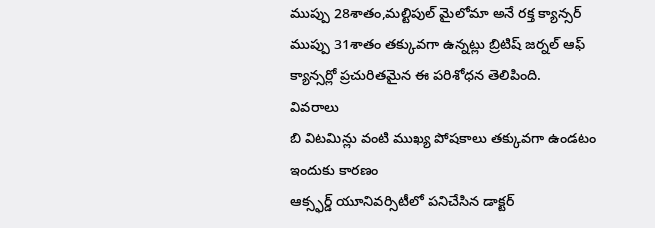ముప్పు 28శాతం,మల్టిపుల్ మైలోమా అనే రక్త క్యాన్సర్ ముప్పు 31శాతం తక్కువగా ఉన్నట్లు బ్రిటిష్ జర్నల్ ఆఫ్ క్యాన్సర్లో ప్రచురితమైన ఈ పరిశోధన తెలిపింది.
వివరాలు
బి విటమిన్లు వంటి ముఖ్య పోషకాలు తక్కువగా ఉండటం ఇందుకు కారణం
ఆక్స్ఫర్డ్ యూనివర్సిటీలో పనిచేసిన డాక్టర్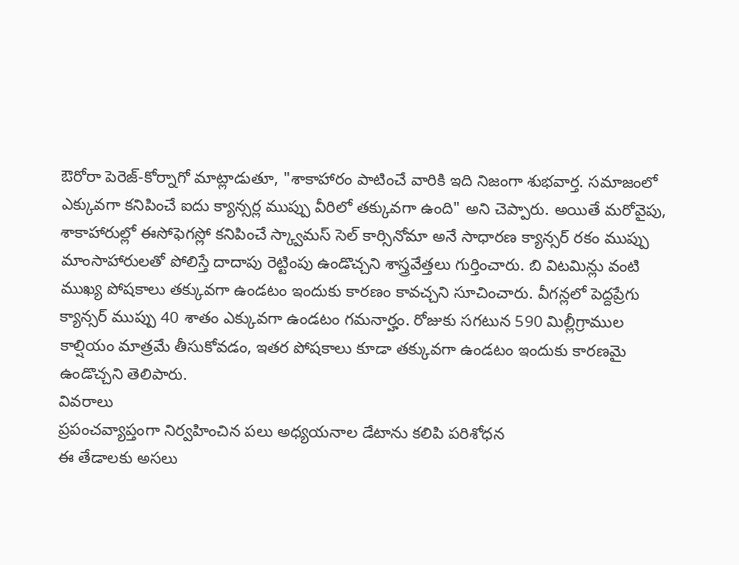ఔరోరా పెరెజ్-కోర్నాగో మాట్లాడుతూ, "శాకాహారం పాటించే వారికి ఇది నిజంగా శుభవార్త. సమాజంలో ఎక్కువగా కనిపించే ఐదు క్యాన్సర్ల ముప్పు వీరిలో తక్కువగా ఉంది" అని చెప్పారు. అయితే మరోవైపు, శాకాహారుల్లో ఈసోఫెగస్లో కనిపించే స్క్వామస్ సెల్ కార్సినోమా అనే సాధారణ క్యాన్సర్ రకం ముప్పు మాంసాహారులతో పోలిస్తే దాదాపు రెట్టింపు ఉండొచ్చని శాస్త్రవేత్తలు గుర్తించారు. బి విటమిన్లు వంటి ముఖ్య పోషకాలు తక్కువగా ఉండటం ఇందుకు కారణం కావచ్చని సూచించారు. వీగన్లలో పెద్దప్రేగు క్యాన్సర్ ముప్పు 40 శాతం ఎక్కువగా ఉండటం గమనార్హం. రోజుకు సగటున 590 మిల్లీగ్రాముల కాల్షియం మాత్రమే తీసుకోవడం, ఇతర పోషకాలు కూడా తక్కువగా ఉండటం ఇందుకు కారణమై ఉండొచ్చని తెలిపారు.
వివరాలు
ప్రపంచవ్యాప్తంగా నిర్వహించిన పలు అధ్యయనాల డేటాను కలిపి పరిశోధన
ఈ తేడాలకు అసలు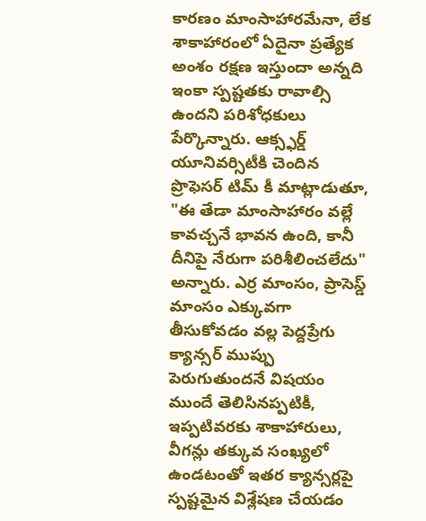కారణం మాంసాహారమేనా, లేక శాకాహారంలో ఏదైనా ప్రత్యేక అంశం రక్షణ ఇస్తుందా అన్నది ఇంకా స్పష్టతకు రావాల్సి ఉందని పరిశోధకులు పేర్కొన్నారు. ఆక్స్ఫర్డ్ యూనివర్సిటీకి చెందిన ప్రొఫెసర్ టిమ్ కీ మాట్లాడుతూ, "ఈ తేడా మాంసాహారం వల్లే కావచ్చనే భావన ఉంది, కానీ దీనిపై నేరుగా పరిశీలించలేదు" అన్నారు. ఎర్ర మాంసం, ప్రాసెస్డ్ మాంసం ఎక్కువగా తీసుకోవడం వల్ల పెద్దప్రేగు క్యాన్సర్ ముప్పు పెరుగుతుందనే విషయం ముందే తెలిసినప్పటికీ, ఇప్పటివరకు శాకాహారులు, వీగన్లు తక్కువ సంఖ్యలో ఉండటంతో ఇతర క్యాన్సర్లపై స్పష్టమైన విశ్లేషణ చేయడం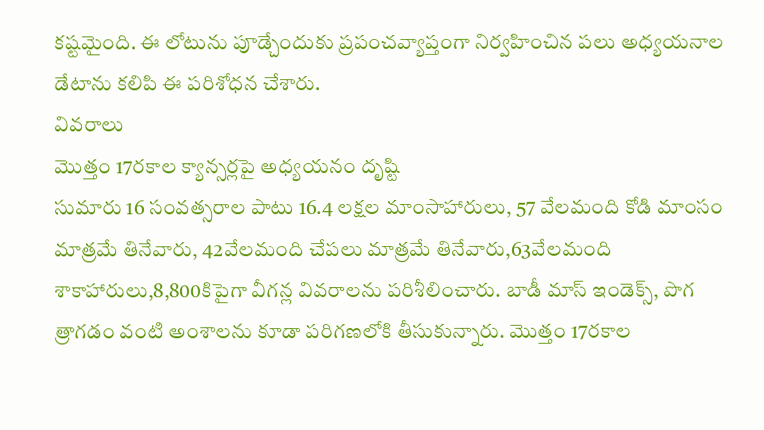కష్టమైంది. ఈ లోటును పూడ్చేందుకు ప్రపంచవ్యాప్తంగా నిర్వహించిన పలు అధ్యయనాల డేటాను కలిపి ఈ పరిశోధన చేశారు.
వివరాలు
మొత్తం 17రకాల క్యాన్సర్లపై అధ్యయనం దృష్టి
సుమారు 16 సంవత్సరాల పాటు 16.4 లక్షల మాంసాహారులు, 57 వేలమంది కోడి మాంసం మాత్రమే తినేవారు, 42వేలమంది చేపలు మాత్రమే తినేవారు,63వేలమంది శాకాహారులు,8,800కిపైగా వీగన్ల వివరాలను పరిశీలించారు. బాడీ మాస్ ఇండెక్స్, పొగ త్రాగడం వంటి అంశాలను కూడా పరిగణలోకి తీసుకున్నారు. మొత్తం 17రకాల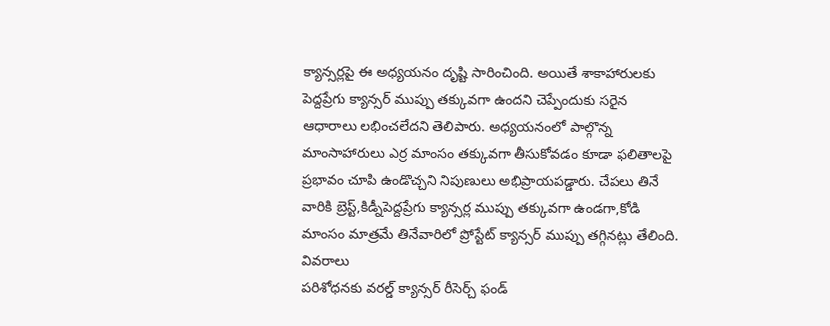క్యాన్సర్లపై ఈ అధ్యయనం దృష్టి సారించింది. అయితే శాకాహారులకు పెద్దప్రేగు క్యాన్సర్ ముప్పు తక్కువగా ఉందని చెప్పేందుకు సరైన ఆధారాలు లభించలేదని తెలిపారు. అధ్యయనంలో పాల్గొన్న మాంసాహారులు ఎర్ర మాంసం తక్కువగా తీసుకోవడం కూడా ఫలితాలపై ప్రభావం చూపి ఉండొచ్చని నిపుణులు అభిప్రాయపడ్డారు. చేపలు తినే వారికి బ్రెస్ట్,కిడ్నీపెద్దప్రేగు క్యాన్సర్ల ముప్పు తక్కువగా ఉండగా,కోడి మాంసం మాత్రమే తినేవారిలో ప్రోస్టేట్ క్యాన్సర్ ముప్పు తగ్గినట్లు తేలింది.
వివరాలు
పరిశోధనకు వరల్డ్ క్యాన్సర్ రీసెర్చ్ ఫండ్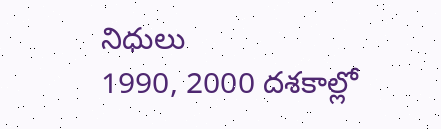నిధులు
1990, 2000 దశకాల్లో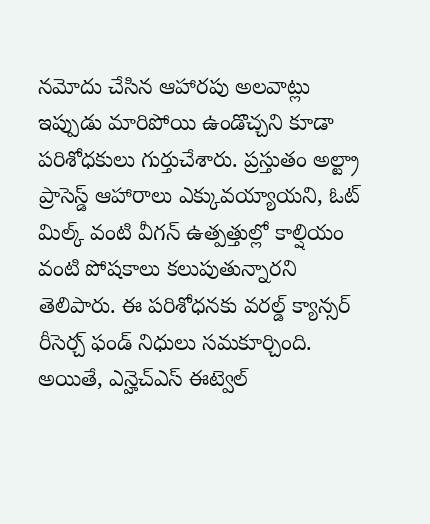నమోదు చేసిన ఆహారపు అలవాట్లు ఇప్పుడు మారిపోయి ఉండొచ్చని కూడా పరిశోధకులు గుర్తుచేశారు. ప్రస్తుతం అల్ట్రా ప్రాసెస్డ్ ఆహారాలు ఎక్కువయ్యాయని, ఓట్ మిల్క్ వంటి వీగన్ ఉత్పత్తుల్లో కాల్షియం వంటి పోషకాలు కలుపుతున్నారని తెలిపారు. ఈ పరిశోధనకు వరల్డ్ క్యాన్సర్ రీసెర్చ్ ఫండ్ నిధులు సమకూర్చింది. అయితే, ఎన్హెచ్ఎస్ ఈట్వెల్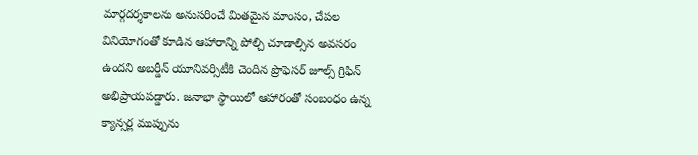మార్గదర్శకాలను అనుసరించే మితమైన మాంసం, చేపల వినియోగంతో కూడిన ఆహారాన్ని పోల్చి చూడాల్సిన అవసరం ఉందని అబర్డీన్ యూనివర్సిటీకి చెందిన ప్రొఫెసర్ జూల్స్ గ్రిఫిన్ అభిప్రాయపడ్డారు. జనాభా స్థాయిలో ఆహారంతో సంబంధం ఉన్న క్యాన్సర్ల ముప్పును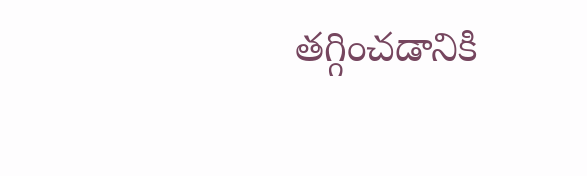తగ్గించడానికి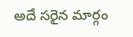అదే సరైన మార్గం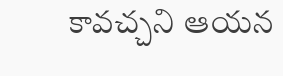కావచ్చని ఆయన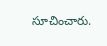సూచించారు.